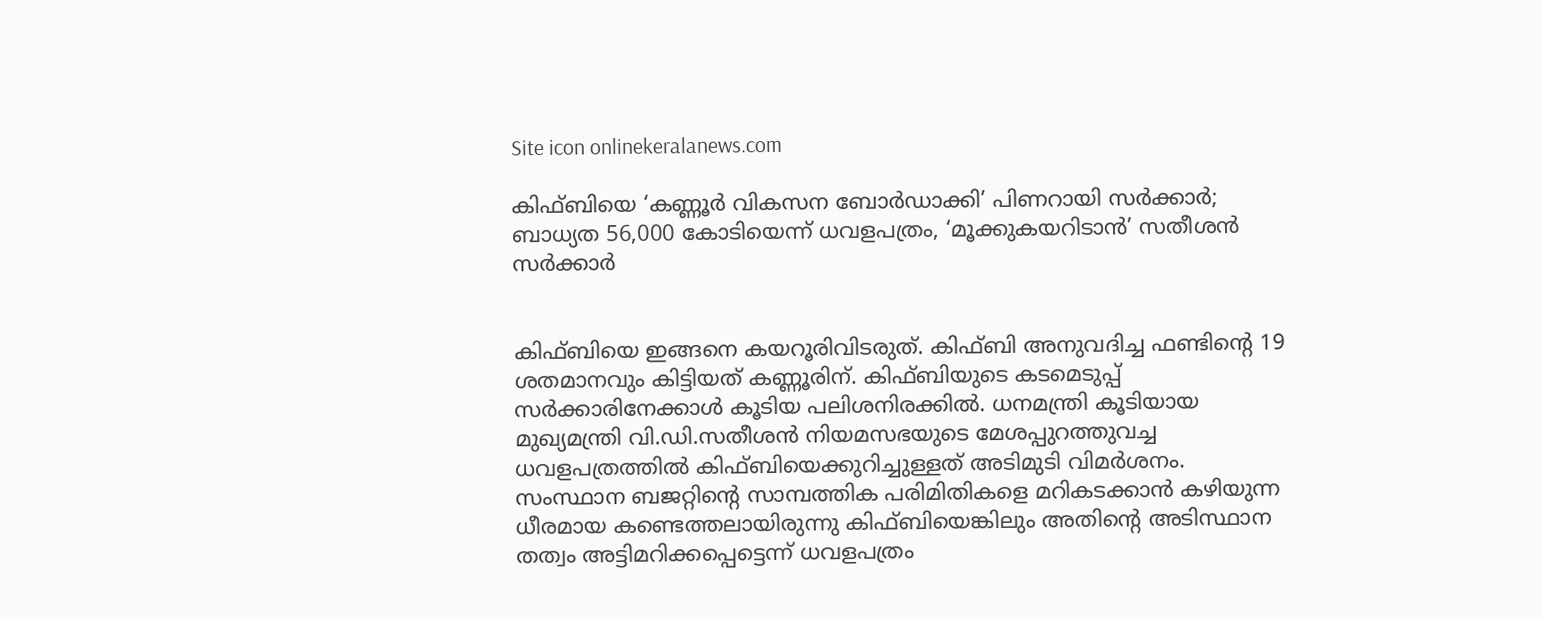Site icon onlinekeralanews.com

കിഫ്ബിയെ ‘കണ്ണൂർ‌ വികസന ബോർഡാക്കി’ പിണറായി സർക്കാർ; ബാധ്യത 56,000 കോടിയെന്ന് ധവളപത്രം, ‘മൂക്കുകയറിടാൻ’ സതീശൻ സർക്കാർ


കിഫ്ബിയെ ഇങ്ങനെ കയറൂരിവിടരുത്. കിഫ്ബി അനുവദിച്ച ഫണ്ടിന്റെ 19 ശതമാനവും കിട്ടിയത് കണ്ണൂരിന്. കിഫ്ബിയുടെ കടമെടുപ്പ് സർക്കാരിനേക്കാൾ കൂടിയ പലിശനിരക്കിൽ. ധനമന്ത്രി കൂടിയായ മുഖ്യമന്ത്രി വി.ഡി.സതീശൻ നിയമസഭയുടെ മേശപ്പുറത്തുവച്ച ധവളപത്രത്തിൽ കിഫ്ബിയെക്കുറിച്ചുള്ളത് അടിമുടി വിമർശനം. സംസ്ഥാന ബജറ്റിന്റെ സാമ്പത്തിക പരിമിതികളെ മറികടക്കാൻ കഴിയുന്ന ധീരമായ കണ്ടെത്തലായിരുന്നു കിഫ്ബിയെങ്കിലും അതിന്റെ അടിസ്ഥാന തത്വം അട്ടിമറിക്കപ്പെട്ടെന്ന് ധവളപത്രം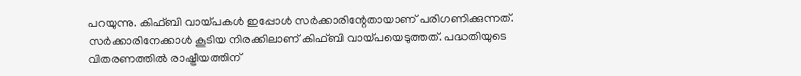പറയുന്നു. കിഫ്ബി വായ്പകൾ ഇപ്പോൾ സർക്കാരിന്റേതായാണ് പരിഗണിക്കുന്നത്. സർക്കാരിനേക്കാൾ കൂടിയ നിരക്കിലാണ് കിഫ്ബി വായ്പയെടുത്തത്. പദ്ധതിയുടെ വിതരണത്തിൽ രാഷ്ട്രീയത്തിന്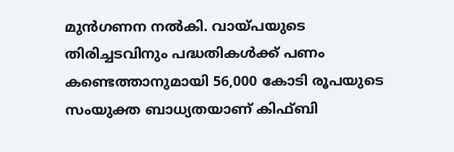മുൻഗണന നൽകി. വായ്പയുടെ തിരിച്ചടവിനും പദ്ധതികൾക്ക് പണം കണ്ടെത്താനുമായി 56,000 കോടി രൂപയുടെ സംയുക്ത ബാധ്യതയാണ് കിഫ്ബി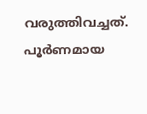വരുത്തിവച്ചത്. പൂർണമായ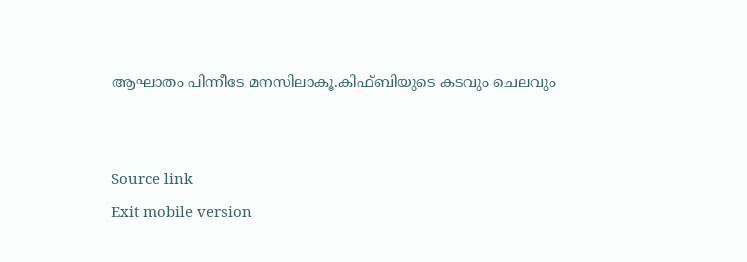ആഘാതം പിന്നീടേ മനസിലാകൂ.കിഫ്ബിയുടെ കടവും ചെലവും


Source link
Exit mobile version